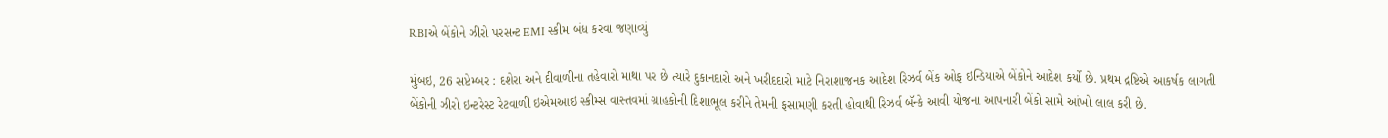RBIએ બેંકોને ઝીરો પરસન્ટ EMI સ્કીમ બંધ કરવા જણાવ્યું

મુંબઇ, 26 સપ્ટેમ્બર : દશેરા અને દીવાળીના તહેવારો માથા પર છે ત્યારે દુકાનદારો અને ખરીદદારો માટે નિરાશાજનક આદેશ રિઝર્વ બેંક ઓફ ઇન્ડિયાએ બેંકોને આદેશ કર્યો છે. પ્રથમ દ્રષ્ટિએ આકર્ષક લાગતી બેંકોની ઝીરો ઇન્ટરેસ્ટ રેટવાળી ઇએમઆઇ સ્કીમ્સ વાસ્તવમાં ગ્રાહકોની દિશાભૂલ કરીને તેમની ફસામણી કરતી હોવાથી રિઝર્વ બૅન્કે આવી યોજના આપનારી બેંકો સામે આંખો લાલ કરી છે.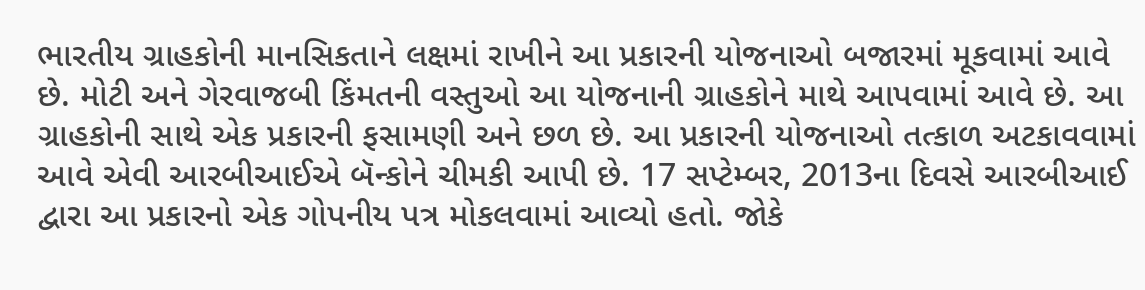ભારતીય ગ્રાહકોની માનસિકતાને લક્ષમાં રાખીને આ પ્રકારની યોજનાઓ બજારમાં મૂકવામાં આવે છે. મોટી અને ગેરવાજબી કિંમતની વસ્તુઓ આ યોજનાની ગ્રાહકોને માથે આપવામાં આવે છે. આ ગ્રાહકોની સાથે એક પ્રકારની ફસામણી અને છળ છે. આ પ્રકારની યોજનાઓ તત્કાળ અટકાવવામાં આવે એવી આરબીઆઈએ બૅન્કોને ચીમકી આપી છે. 17 સપ્ટેમ્બર, 2013ના દિવસે આરબીઆઈ દ્વારા આ પ્રકારનો એક ગોપનીય પત્ર મોકલવામાં આવ્યો હતો. જોકે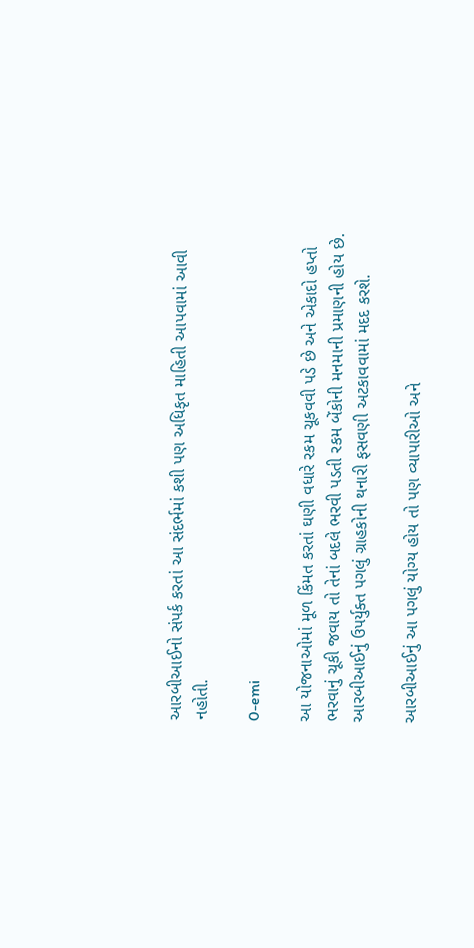આરબીઆઈનો સંપર્ક કરતાં આ સંદર્ભમાં કશી પણ અધિકૃત માહિતી આપવામાં આવી નહોતી.

0-emi

આ યોજનાઓમાં મૂળ કિંમત કરતાં ઘણી વધારે રકમ ચૂકવવી પડે છે અને એકાદો હપ્તો ભરવાનું ચૂકી જવાય તો તેનાં બદલે ભરવી પડતી રકમ બેંકોની મનમાની પ્રમાણની હોય છે. આરબીઆઈનું ઉપર્યુક્ત પગલું ગ્રાહકોની થનારી ફસવણી અટકાવવામાં મદદ કરશે.

આરબીઆઈનું આ પગલું યોગ્ય હોય તો પણ વ્યાપારીઓ અને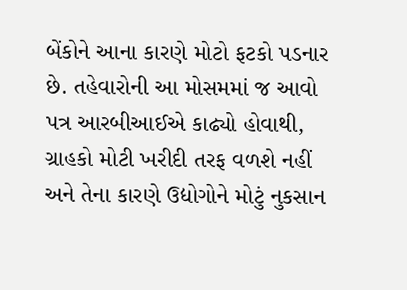બેંકોને આના કારણે મોટો ફટકો પડનાર છે. તહેવારોની આ મોસમમાં જ આવો પત્ર આરબીઆઈએ કાઢ્યો હોવાથી, ગ્રાહકો મોટી ખરીદી તરફ વળશે નહીં અને તેના કારણે ઉદ્યોગોને મોટું નુકસાન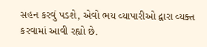સહન કરવું પડશે, એવો ભય વ્યાપારીઓ દ્વારા વ્યક્ત કરવામાં આવી રહ્યો છે.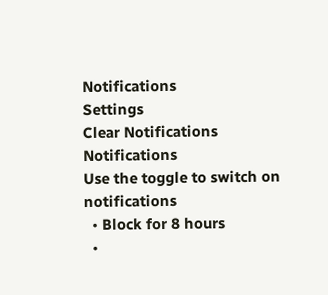Notifications
Settings
Clear Notifications
Notifications
Use the toggle to switch on notifications
  • Block for 8 hours
  •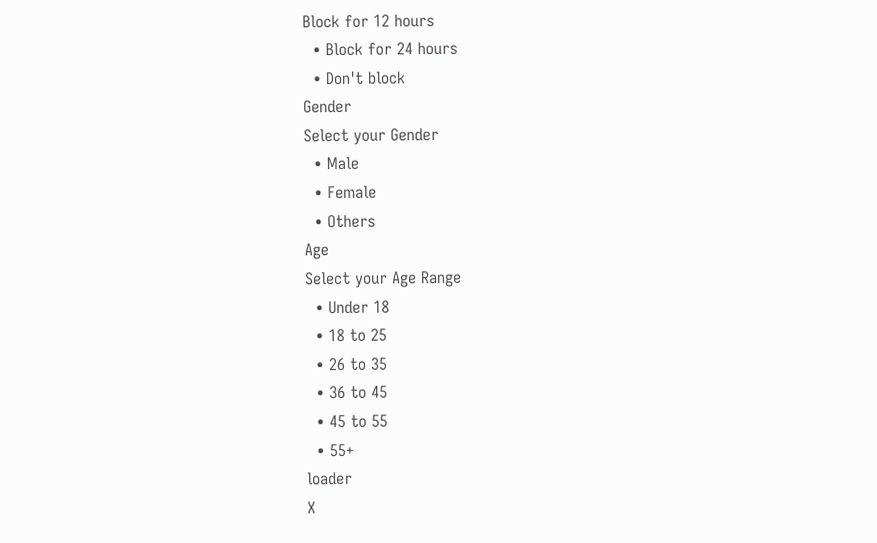Block for 12 hours
  • Block for 24 hours
  • Don't block
Gender
Select your Gender
  • Male
  • Female
  • Others
Age
Select your Age Range
  • Under 18
  • 18 to 25
  • 26 to 35
  • 36 to 45
  • 45 to 55
  • 55+
loader
X